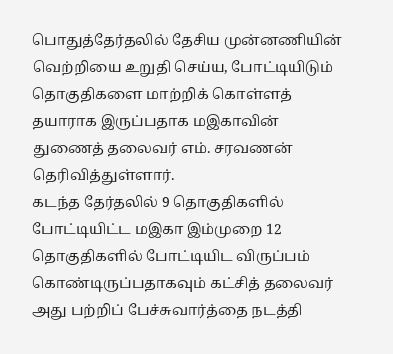பொதுத்தேர்தலில் தேசிய முன்னணியின் வெற்றியை உறுதி செய்ய, போட்டியிடும் தொகுதிகளை மாற்றிக் கொள்ளத் தயாராக இருப்பதாக மஇகாவின் துணைத் தலைவர் எம். சரவணன் தெரிவித்துள்ளார்.
கடந்த தேர்தலில் 9 தொகுதிகளில் போட்டியிட்ட மஇகா இம்முறை 12 தொகுதிகளில் போட்டியிட விருப்பம் கொண்டிருப்பதாகவும் கட்சித் தலைவர் அது பற்றிப் பேச்சுவார்த்தை நடத்தி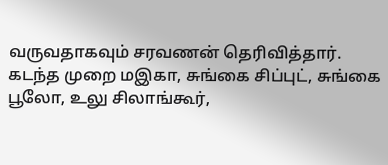வருவதாகவும் சரவணன் தெரிவித்தார்.
கடந்த முறை மஇகா, சுங்கை சிப்புட், சுங்கை பூலோ, உலு சிலாங்கூர்,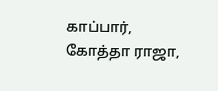காப்பார், கோத்தா ராஜா,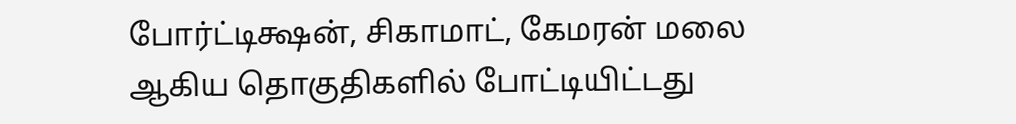போர்ட்டிக்ஷன், சிகாமாட், கேமரன் மலை ஆகிய தொகுதிகளில் போட்டியிட்டது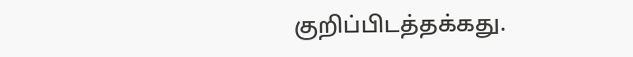குறிப்பிடத்தக்கது.